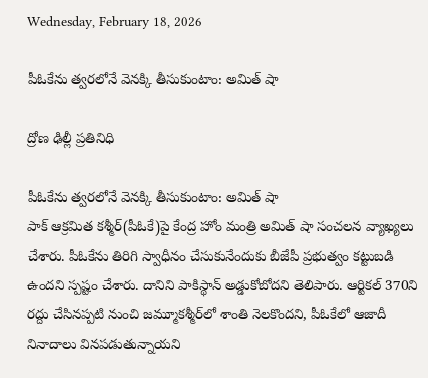Wednesday, February 18, 2026

పీఓకేను త్వరలోనే వెనక్కి తీసుకుంటాం: అమిత్ షా

ద్రోణ ఢిల్లీ ప్రతినిధి

పీఓకేను త్వరలోనే వెనక్కి తీసుకుంటాం: అమిత్ షా
పాక్ ఆక్రమిత కశ్మీర్(పీఓకే)పై కేంద్ర హోం మంత్రి అమిత్ షా సంచలన వ్యాఖ్యలు చేశారు. పీఓకేను తిరిగి స్వాధీనం చేసుకునేందుకు బీజేపీ ప్రభుత్వం కట్టుబడి ఉందని స్పష్టం చేశారు. దానిని పాకిస్థాన్ అడ్డుకోబోదని తెలిపారు. ఆర్టికల్ 370ని రద్దు చేసినప్పటి నుంచి జమ్మూకశ్మీర్‌లో శాంతి నెలకొందని, పీఓకేలో ఆజాదీ నినాదాలు వినపడుతున్నాయని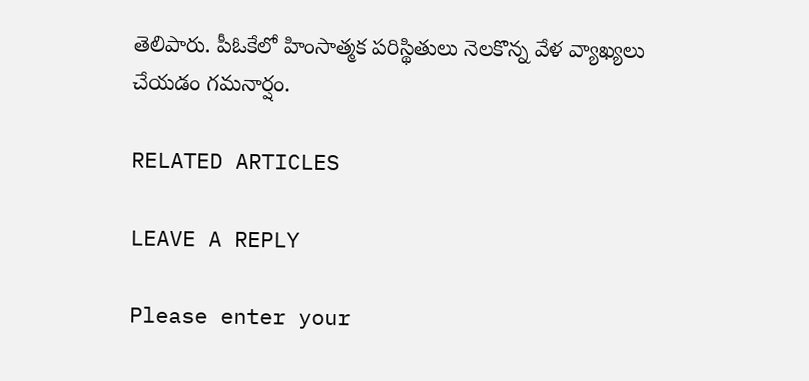తెలిపారు. పీఓకేలో హింసాత్మక పరిస్థితులు నెలకొన్న వేళ వ్యాఖ్యలు చేయడం గమనార్షం.

RELATED ARTICLES

LEAVE A REPLY

Please enter your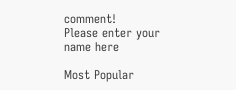comment!
Please enter your name here

Most Popular